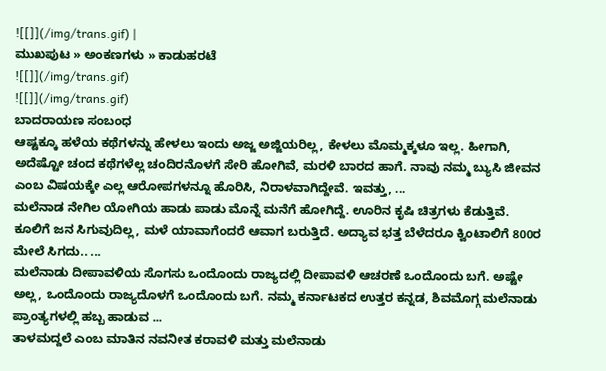![[]](/img/trans.gif) |
ಮುಖಪುಟ » ಅಂಕಣಗಳು » ಕಾಡುಹರಟೆ
![[]](/img/trans.gif)
![[]](/img/trans.gif)
ಬಾದರಾಯಣ ಸಂಬಂಧ
ಆಷ್ಟಕ್ಕೂ ಹಳೆಯ ಕಥೆಗಳನ್ನು ಹೇಳಲು ಇಂದು ಅಜ್ಜ ಅಜ್ಜಿಯರಿಲ್ಲ, ಕೇಳಲು ಮೊಮ್ಮಕ್ಕಳೂ ಇಲ್ಲ. ಹೀಗಾಗಿ, ಅದೆಷ್ಟೋ ಚಂದ ಕಥೆಗಳೆಲ್ಲ ಚಂದಿರನೊಳಗೆ ಸೇರಿ ಹೋಗಿವೆ, ಮರಳಿ ಬಾರದ ಹಾಗೆ. ನಾವು ನಮ್ಮ ಬ್ಯುಸಿ ಜೀವನ ಎಂಬ ವಿಷಯಕ್ಕೇ ಎಲ್ಲ ಆರೋಪಗಳನ್ನೂ ಹೊರಿಸಿ, ನಿರಾಳವಾಗಿದ್ದೇವೆ. ಇವತ್ತು, ...
ಮಲೆನಾಡ ನೇಗಿಲ ಯೋಗಿಯ ಹಾಡು ಪಾಡು ಮೊನ್ನೆ ಮನೆಗೆ ಹೋಗಿದ್ದೆ. ಊರಿನ ಕೃಷಿ ಚಿತ್ರಗಳು ಕೆಡುತ್ತಿವೆ. ಕೂಲಿಗೆ ಜನ ಸಿಗುವುದಿಲ್ಲ, ಮಳೆ ಯಾವಾಗೆಂದರೆ ಆವಾಗ ಬರುತ್ತಿದೆ. ಅದ್ಯಾವ ಭತ್ತ ಬೆಳೆದರೂ ಕ್ವಿಂಟಾಲಿಗೆ 800ರ ಮೇಲೆ ಸಿಗದು.. ...
ಮಲೆನಾಡು ದೀಪಾವಳಿಯ ಸೊಗಸು ಒಂದೊಂದು ರಾಜ್ಯದಲ್ಲಿ ದೀಪಾವಳಿ ಆಚರಣೆ ಒಂದೊಂದು ಬಗೆ. ಅಷ್ಟೇ ಅಲ್ಲ, ಒಂದೊಂದು ರಾಜ್ಯದೊಳಗೆ ಒಂದೊಂದು ಬಗೆ. ನಮ್ಮ ಕರ್ನಾಟಕದ ಉತ್ತರ ಕನ್ನಡ, ಶಿವಮೊಗ್ಗ ಮಲೆನಾಡು ಪ್ರಾಂತ್ಯಗಳಲ್ಲಿ ಹಬ್ಬ ಹಾಡುವ ...
ತಾಳಮದ್ದಲೆ ಎಂಬ ಮಾತಿನ ನವನೀತ ಕರಾವಳಿ ಮತ್ತು ಮಲೆನಾಡು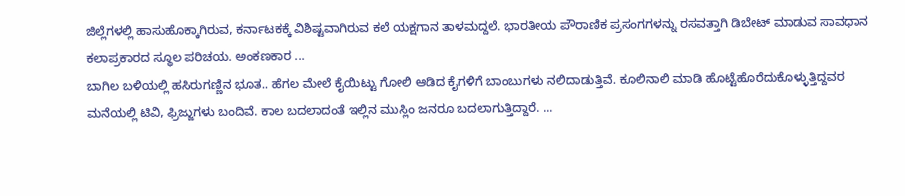ಜಿಲ್ಲೆಗಳಲ್ಲಿ ಹಾಸುಹೊಕ್ಕಾಗಿರುವ, ಕರ್ನಾಟಕಕ್ಕೆ ವಿಶಿಷ್ಟವಾಗಿರುವ ಕಲೆ ಯಕ್ಷಗಾನ ತಾಳಮದ್ದಲೆ. ಭಾರತೀಯ ಪೌರಾಣಿಕ ಪ್ರಸಂಗಗಳನ್ನು ರಸವತ್ತಾಗಿ ಡಿಬೇಟ್ ಮಾಡುವ ಸಾವಧಾನ ಕಲಾಪ್ರಕಾರದ ಸ್ಥೂಲ ಪರಿಚಯ. ಅಂಕಣಕಾರ ...
ಬಾಗಿಲ ಬಳಿಯಲ್ಲಿ ಹಸಿರುಗಣ್ಣಿನ ಭೂತ.. ಹೆಗಲ ಮೇಲೆ ಕೈಯಿಟ್ಟು ಗೋಲಿ ಆಡಿದ ಕೈಗಳಿಗೆ ಬಾಂಬುಗಳು ನಲಿದಾಡುತ್ತಿವೆ. ಕೂಲಿನಾಲಿ ಮಾಡಿ ಹೊಟ್ಟೆಹೊರೆದುಕೊಳ್ಳುತ್ತಿದ್ದವರ ಮನೆಯಲ್ಲಿ ಟಿವಿ, ಫ್ರಿಜ್ಜುಗಳು ಬಂದಿವೆ. ಕಾಲ ಬದಲಾದಂತೆ ಇಲ್ಲಿನ ಮುಸ್ಲಿಂ ಜನರೂ ಬದಲಾಗುತ್ತಿದ್ದಾರೆ. ...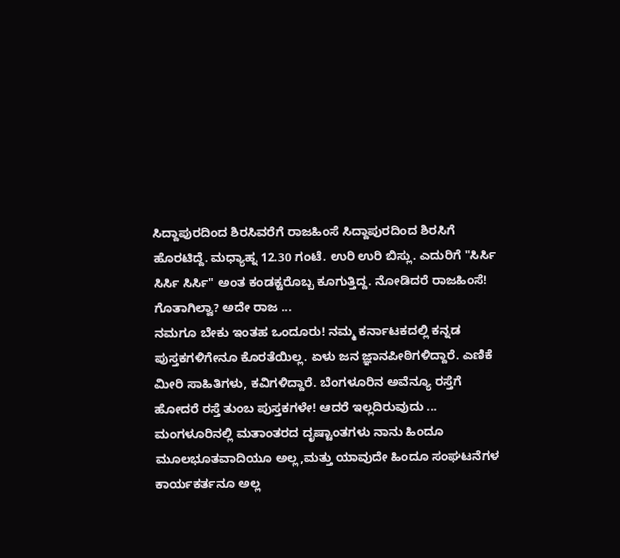ಸಿದ್ದಾಪುರದಿಂದ ಶಿರಸಿವರೆಗೆ ರಾಜಹಿಂಸೆ ಸಿದ್ದಾಪುರದಿಂದ ಶಿರಸಿಗೆ ಹೊರಟಿದ್ದೆ. ಮಧ್ಯಾಹ್ನ 12.30 ಗಂಟೆ. ಉರಿ ಉರಿ ಬಿಸ್ಲು. ಎದುರಿಗೆ "ಸಿರ್ಸಿ ಸಿರ್ಸಿ ಸಿರ್ಸಿ" ಅಂತ ಕಂಡಕ್ಟರೊಬ್ಬ ಕೂಗುತ್ತಿದ್ದ. ನೋಡಿದರೆ ರಾಜಹಿಂಸೆ! ಗೊತಾಗಿಲ್ವಾ? ಅದೇ ರಾಜ ...
ನಮಗೂ ಬೇಕು ಇಂತಹ ಒಂದೂರು! ನಮ್ಮ ಕರ್ನಾಟಕದಲ್ಲಿ ಕನ್ನಡ ಪುಸ್ತಕಗಳಿಗೇನೂ ಕೊರತೆಯಿಲ್ಲ. ಏಳು ಜನ ಜ್ಞಾನಪೀಠಿಗಳಿದ್ದಾರೆ. ಎಣಿಕೆ ಮೀರಿ ಸಾಹಿತಿಗಳು, ಕವಿಗಳಿದ್ದಾರೆ. ಬೆಂಗಳೂರಿನ ಅವೆನ್ಯೂ ರಸ್ತೆಗೆ ಹೋದರೆ ರಸ್ತೆ ತುಂಬ ಪುಸ್ತಕಗಳೇ! ಆದರೆ ಇಲ್ಲದಿರುವುದು ...
ಮಂಗಳೂರಿನಲ್ಲಿ ಮತಾಂತರದ ದೃಷ್ಟಾಂತಗಳು ನಾನು ಹಿಂದೂ ಮೂಲಭೂತವಾದಿಯೂ ಅಲ್ಲ,ಮತ್ತು ಯಾವುದೇ ಹಿಂದೂ ಸಂಘಟನೆಗಳ ಕಾರ್ಯಕರ್ತನೂ ಅಲ್ಲ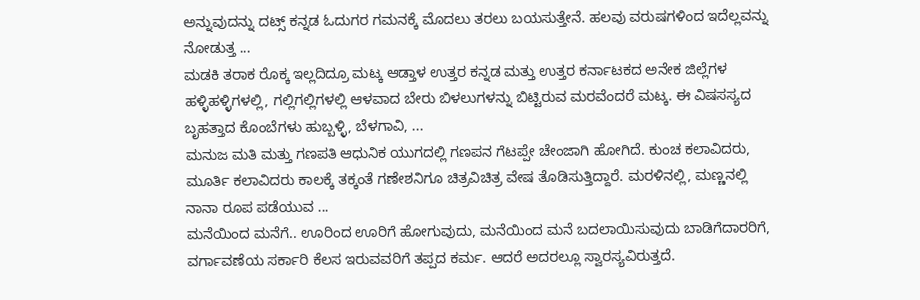ಅನ್ನುವುದನ್ನು ದಟ್ಸ್ ಕನ್ನಡ ಓದುಗರ ಗಮನಕ್ಕೆ ಮೊದಲು ತರಲು ಬಯಸುತ್ತೇನೆ. ಹಲವು ವರುಷಗಳಿಂದ ಇದೆಲ್ಲವನ್ನು ನೋಡುತ್ತ ...
ಮಡಕಿ ತರಾಕ ರೊಕ್ಕ ಇಲ್ಲದಿದ್ರೂ ಮಟ್ಕ ಆಡ್ತಾಳ ಉತ್ತರ ಕನ್ನಡ ಮತ್ತು ಉತ್ತರ ಕರ್ನಾಟಕದ ಅನೇಕ ಜಿಲ್ಲೆಗಳ ಹಳ್ಳಿಹಳ್ಳಿಗಳಲ್ಲಿ, ಗಲ್ಲಿಗಲ್ಲಿಗಳಲ್ಲಿ ಆಳವಾದ ಬೇರು ಬಿಳಲುಗಳನ್ನು ಬಿಟ್ಟಿರುವ ಮರವೆಂದರೆ ಮಟ್ಕ. ಈ ವಿಷಸಸ್ಯದ ಬೃಹತ್ತಾದ ಕೊಂಬೆಗಳು ಹುಬ್ಬಳ್ಳಿ, ಬೆಳಗಾವಿ, ...
ಮನುಜ ಮತಿ ಮತ್ತು ಗಣಪತಿ ಆಧುನಿಕ ಯುಗದಲ್ಲಿ ಗಣಪನ ಗೆಟಪ್ಪೇ ಚೇಂಜಾಗಿ ಹೋಗಿದೆ. ಕುಂಚ ಕಲಾವಿದರು, ಮೂರ್ತಿ ಕಲಾವಿದರು ಕಾಲಕ್ಕೆ ತಕ್ಕಂತೆ ಗಣೇಶನಿಗೂ ಚಿತ್ರವಿಚಿತ್ರ ವೇಷ ತೊಡಿಸುತ್ತಿದ್ದಾರೆ. ಮರಳಿನಲ್ಲಿ, ಮಣ್ಣನಲ್ಲಿ ನಾನಾ ರೂಪ ಪಡೆಯುವ ...
ಮನೆಯಿಂದ ಮನೆಗೆ.. ಊರಿಂದ ಊರಿಗೆ ಹೋಗುವುದು, ಮನೆಯಿಂದ ಮನೆ ಬದಲಾಯಿಸುವುದು ಬಾಡಿಗೆದಾರರಿಗೆ, ವರ್ಗಾವಣೆಯ ಸರ್ಕಾರಿ ಕೆಲಸ ಇರುವವರಿಗೆ ತಪ್ಪದ ಕರ್ಮ. ಆದರೆ ಅದರಲ್ಲೂ ಸ್ವಾರಸ್ಯವಿರುತ್ತದೆ.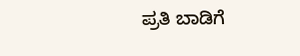ಪ್ರತಿ ಬಾಡಿಗೆ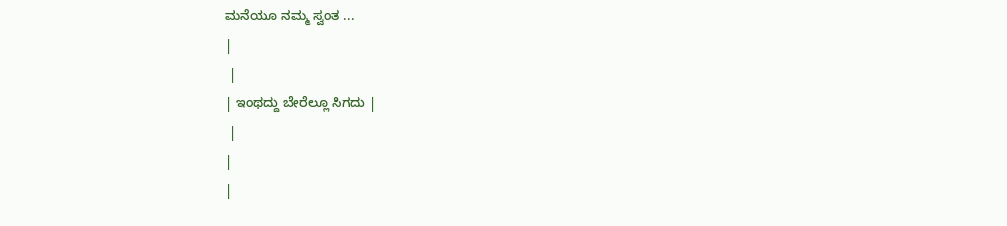ಮನೆಯೂ ನಮ್ಮ ಸ್ವಂತ ...
|
 |
| ಇಂಥದ್ದು ಬೇರೆಲ್ಲೂ ಸಿಗದು |
 |
|
|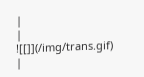|
|
![[]](/img/trans.gif) |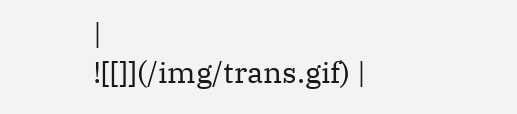|
![[]](/img/trans.gif) |